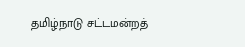தமிழ்நாடு சட்டமன்றத்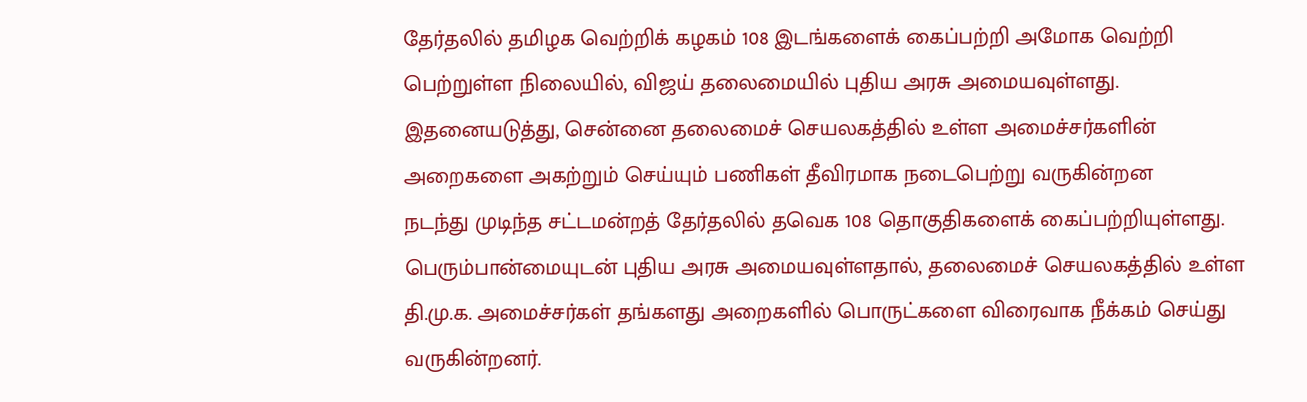தேர்தலில் தமிழக வெற்றிக் கழகம் 108 இடங்களைக் கைப்பற்றி அமோக வெற்றி பெற்றுள்ள நிலையில், விஜய் தலைமையில் புதிய அரசு அமையவுள்ளது.
இதனையடுத்து, சென்னை தலைமைச் செயலகத்தில் உள்ள அமைச்சர்களின் அறைகளை அகற்றும் செய்யும் பணிகள் தீவிரமாக நடைபெற்று வருகின்றன
நடந்து முடிந்த சட்டமன்றத் தேர்தலில் தவெக 108 தொகுதிகளைக் கைப்பற்றியுள்ளது. பெரும்பான்மையுடன் புதிய அரசு அமையவுள்ளதால், தலைமைச் செயலகத்தில் உள்ள தி.மு.க. அமைச்சர்கள் தங்களது அறைகளில் பொருட்களை விரைவாக நீக்கம் செய்து வருகின்றனர்.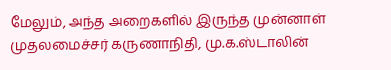மேலும், அந்த அறைகளில் இருந்த முன்னாள் முதலமைச்சர் கருணாநிதி, மு.க.ஸ்டாலின்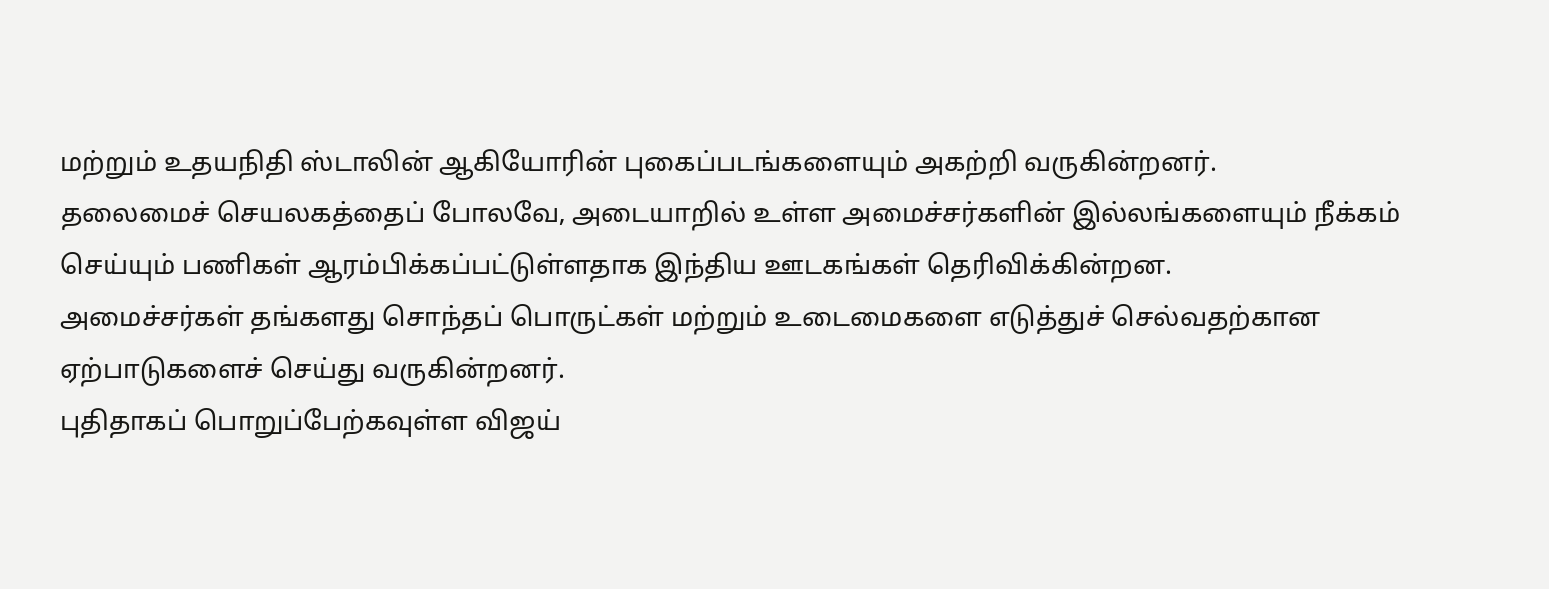மற்றும் உதயநிதி ஸ்டாலின் ஆகியோரின் புகைப்படங்களையும் அகற்றி வருகின்றனர்.
தலைமைச் செயலகத்தைப் போலவே, அடையாறில் உள்ள அமைச்சர்களின் இல்லங்களையும் நீக்கம் செய்யும் பணிகள் ஆரம்பிக்கப்பட்டுள்ளதாக இந்திய ஊடகங்கள் தெரிவிக்கின்றன.
அமைச்சர்கள் தங்களது சொந்தப் பொருட்கள் மற்றும் உடைமைகளை எடுத்துச் செல்வதற்கான ஏற்பாடுகளைச் செய்து வருகின்றனர்.
புதிதாகப் பொறுப்பேற்கவுள்ள விஜய்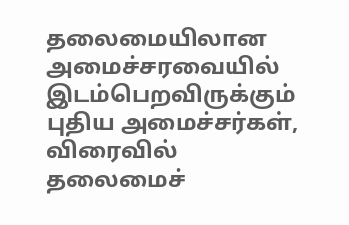தலைமையிலான அமைச்சரவையில் இடம்பெறவிருக்கும் புதிய அமைச்சர்கள், விரைவில் தலைமைச்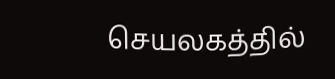செயலகத்தில்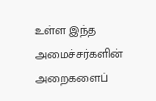உள்ள இந்த அமைச்சர்களின் அறைகளைப்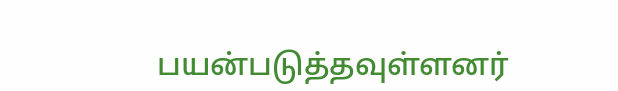பயன்படுத்தவுள்ளனர்